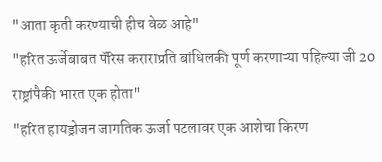"आता कृती करण्याची हीच वेळ आहे"
"हरित ऊर्जेबाबत पॅरिस कराराप्रति बांधिलकी पूर्ण करणाऱ्या पहिल्या जी 20 राष्ट्रांपैकी भारत एक होता"
"हरित हायड्रोजन जागतिक ऊर्जा पटलावर एक आशेचा किरण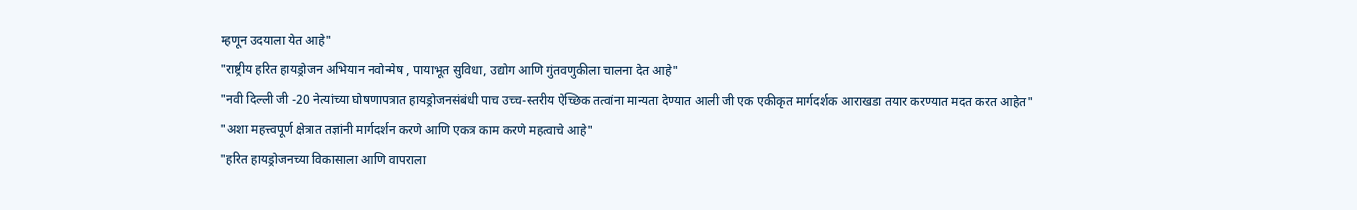म्हणून उदयाला येत आहे"
"राष्ट्रीय हरित हायड्रोजन अभियान नवोन्मेष , पायाभूत सुविधा, उद्योग आणि गुंतवणुकीला चालना देत आहे"
"नवी दिल्ली जी -20 नेत्यांच्या घोषणापत्रात हायड्रोजनसंबंधी पाच उच्च-स्तरीय ऐच्छिक तत्वांना मान्यता देण्यात आली जी एक एकीकृत मार्गदर्शक आराखडा तयार करण्यात मदत करत आहेत"
"अशा महत्त्वपूर्ण क्षेत्रात तज्ञांनी मार्गदर्शन करणे आणि एकत्र काम करणे महत्वाचे आहे"
"हरित हायड्रोजनच्या विकासाला आणि वापराला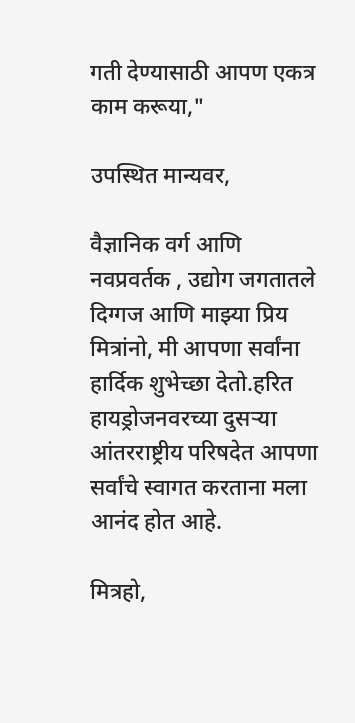गती देण्यासाठी आपण एकत्र काम करूया,"

उपस्थित मान्यवर,

वैज्ञानिक वर्ग आणि नवप्रवर्तक , उद्योग जगतातले  दिग्गज आणि माझ्या प्रिय मित्रांनो, मी आपणा सर्वांना हार्दिक शुभेच्छा देतो.हरित हायड्रोजनवरच्या दुसऱ्या आंतरराष्ट्रीय परिषदेत आपणा सर्वांचे स्वागत करताना मला आनंद होत आहे.

मित्रहो,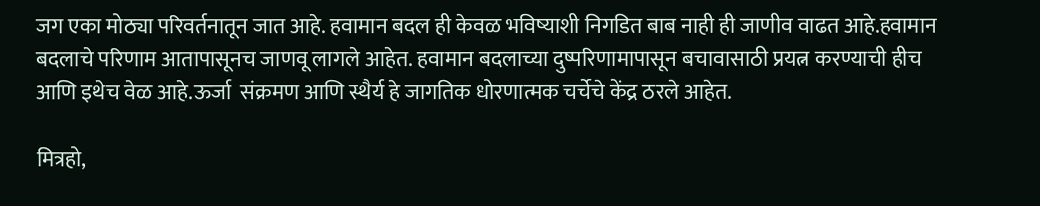जग एका मोठ्या परिवर्तनातून जात आहे. हवामान बदल ही केवळ भविष्याशी निगडित बाब नाही ही जाणीव वाढत आहे.हवामान बदलाचे परिणाम आतापासूनच जाणवू लागले आहेत. हवामान बदलाच्या दुष्परिणामापासून बचावासाठी प्रयत्न करण्याची हीच आणि इथेच वेळ आहे.ऊर्जा  संक्रमण आणि स्थैर्य हे जागतिक धोरणात्मक चर्चेचे केंद्र ठरले आहेत.

मित्रहो,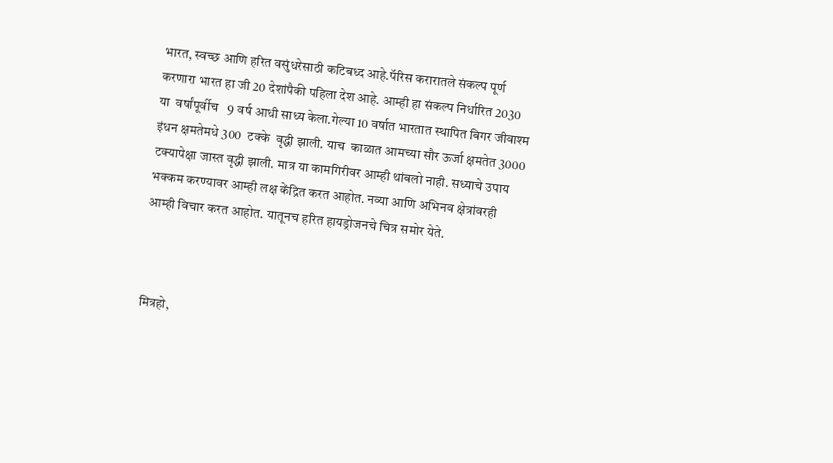भारत, स्वच्छ आणि हरित वसुंधरेसाठी कटिबध्द आहे.पॅरिस करारातले संकल्प पूर्ण करणारा भारत हा जी 20 देशांपैकी पहिला देश आहे. आम्ही हा संकल्प निर्धारित 2030 या  वर्षांपूर्वीच   9 वर्ष आधी साध्य केला.गेल्या 10 वर्षात भारतात स्थापित बिगर जीवाश्म इंधन क्षमतेमधे 300  टक्के  वृद्धी झाली. याच  काळात आमच्या सौर ऊर्जा क्षमतेत 3000 टक्यापेक्षा जास्त वृद्धी झाली. मात्र या कामगिरीवर आम्ही थांबलो नाही. सध्याचे उपाय भक्कम करण्यावर आम्ही लक्ष केंद्रित करत आहोत. नव्या आणि अभिनव क्षेत्रांवरही आम्ही विचार करत आहोत. यातूनच हरित हायड्रोजनचे चित्र समोर येते.



मित्रहो,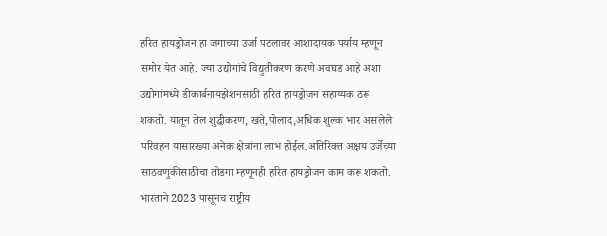हरित हायड्रोजन हा जगाच्या उर्जा पटलावर आशादायक पर्याय म्हणून समोर येत आहे. ज्या उद्योगांचे विद्युतीकरण करणे अवघड आहे अशा उद्योगांमध्ये डीकार्बनायझेशनसाठी हरित हायड्रोजन सहाय्यक ठरू शकतो. यातून तेल शुद्धीकरण, खते,पोलाद,अधिक शुल्क भार असलेले परिवहन यासारख्या अनेक क्षेत्रांना लाभ होईल.अतिरिक्त अक्षय उर्जेच्या साठवणुकीसाठीचा तोडगा म्हणूनही हरित हायड्रोजन काम करू शकतो. भारताने 2023 पासूनच राष्ट्रीय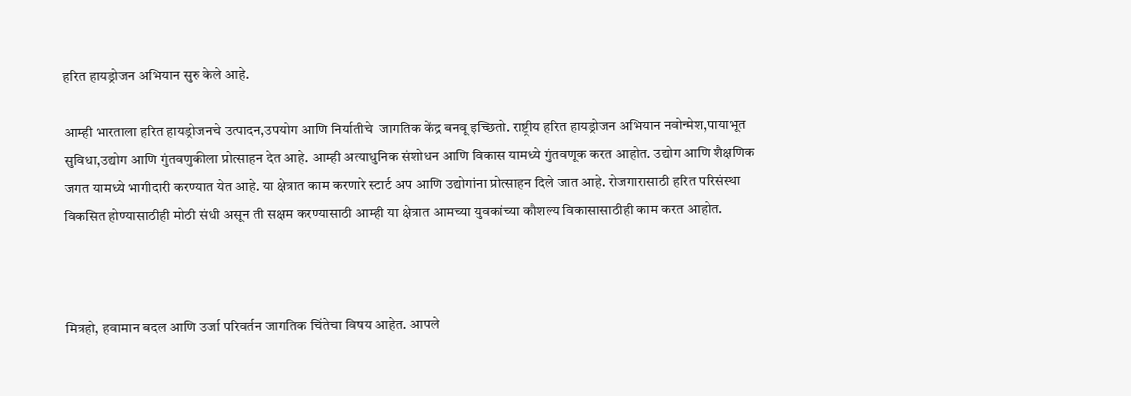हरित हायड्रोजन अभियान सुरु केले आहे.

आम्ही भारताला हरित हायड्रोजनचे उत्पादन,उपयोग आणि निर्यातीचे  जागतिक केंद्र बनवू इच्छितो. राष्ट्रीय हरित हायड्रोजन अभियान नवोन्मेश,पायाभूत सुविधा,उद्योग आणि गुंतवणुकीला प्रोत्साहन देत आहे. आम्ही अत्याधुनिक संशोधन आणि विकास यामध्ये गुंतवणूक करत आहोत. उद्योग आणि शैक्षणिक जगत यामध्ये भागीदारी करण्यात येत आहे. या क्षेत्रात काम करणारे स्टार्ट अप आणि उद्योगांना प्रोत्साहन दिले जात आहे. रोजगारासाठी हरित परिसंस्था विकसित होण्यासाठीही मोठी संधी असून ती सक्षम करण्यासाठी आम्ही या क्षेत्रात आमच्या युवकांच्या कौशल्य विकासासाठीही काम करत आहोत.



मित्रहो, हवामान बदल आणि उर्जा परिवर्तन जागतिक चिंतेचा विषय आहेत. आपले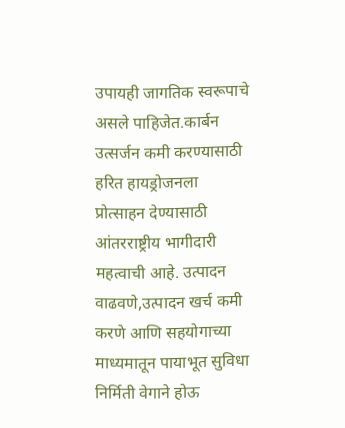उपायही जागतिक स्वरूपाचे असले पाहिजेत.कार्बन उत्सर्जन कमी करण्यासाठी हरित हायड्रोजनला प्रोत्साहन देण्यासाठी आंतरराष्ट्रीय भागीदारी महत्वाची आहे. उत्पादन वाढवणे,उत्पादन खर्च कमी करणे आणि सहयोगाच्या माध्यमातून पायाभूत सुविधा निर्मिती वेगाने होऊ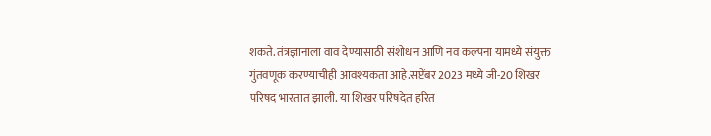शकते. तंत्रज्ञानाला वाव देण्यासाठी संशोधन आणि नव कल्पना यामध्ये संयुक्त गुंतवणूक करण्याचीही आवश्यकता आहे.सप्टेंबर 2023 मध्ये जी-20 शिखर परिषद भारतात झाली. या शिखर परिषदेत हरित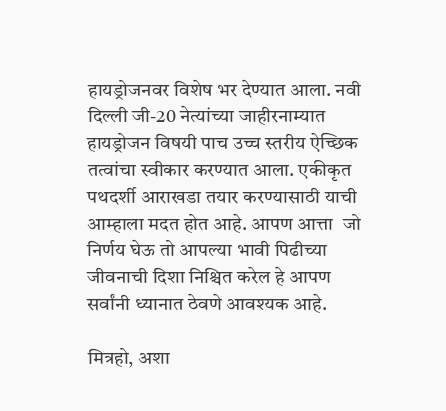हायड्रोजनवर विशेष भर देण्यात आला. नवी दिल्ली जी-20 नेत्यांच्या जाहीरनाम्यात हायड्रोजन विषयी पाच उच्च स्तरीय ऐच्छिक तत्वांचा स्वीकार करण्यात आला. एकीकृत पथदर्शी आराखडा तयार करण्यासाठी याची आम्हाला मदत होत आहे. आपण आत्ता  जो निर्णय घेऊ तो आपल्या भावी पिढीच्या जीवनाची दिशा निश्चित करेल हे आपण सर्वांनी ध्यानात ठेवणे आवश्यक आहे.

मित्रहो, अशा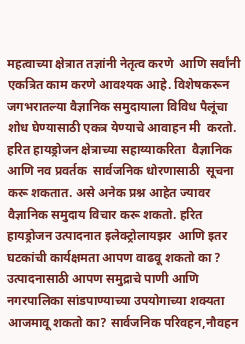महत्वाच्या क्षेत्रात तज्ञांनी नेतृत्व करणे  आणि सर्वांनी एकत्रित काम करणे आवश्यक आहे. विशेषकरून जगभरातल्या वैज्ञानिक समुदायाला विविध पैलूंचा शोध घेण्यासाठी एकत्र येण्याचे आवाहन मी  करतो. हरित हायड्रोजन क्षेत्राच्या सहाय्याकरिता  वैज्ञानिक आणि नव प्रवर्तक  सार्वजनिक धोरणासाठी  सूचना करू शकतात. असे अनेक प्रश्न आहेत ज्यावर वैज्ञानिक समुदाय विचार करू शकतो. हरित हायड्रोजन उत्पादनात इलेक्ट्रोलायझर  आणि इतर घटकांची कार्यक्षमता आपण वाढवू शकतो का ? उत्पादनासाठी आपण समुद्राचे पाणी आणि नगरपालिका सांडपाण्याच्या उपयोगाच्या शक्यता आजमावू शकतो का? सार्वजनिक परिवहन,नौवहन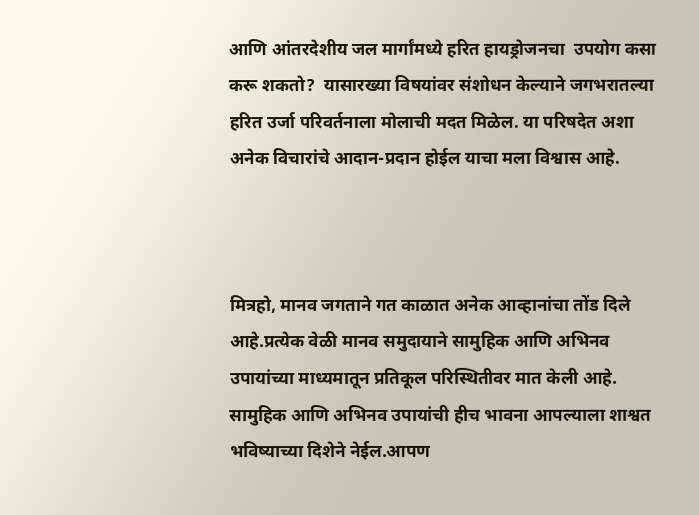आणि आंतरदेशीय जल मार्गांमध्ये हरित हायड्रोजनचा  उपयोग कसा करू शकतो?  यासारख्या विषयांवर संशोधन केल्याने जगभरातल्या हरित उर्जा परिवर्तनाला मोलाची मदत मिळेल. या परिषदेत अशा अनेक विचारांचे आदान-प्रदान होईल याचा मला विश्वास आहे.



मित्रहो, मानव जगताने गत काळात अनेक आव्हानांचा तोंड दिले आहे.प्रत्येक वेळी मानव समुदायाने सामुहिक आणि अभिनव उपायांच्या माध्यमातून प्रतिकूल परिस्थितीवर मात केली आहे. सामुहिक आणि अभिनव उपायांची हीच भावना आपल्याला शाश्वत भविष्याच्या दिशेने नेईल.आपण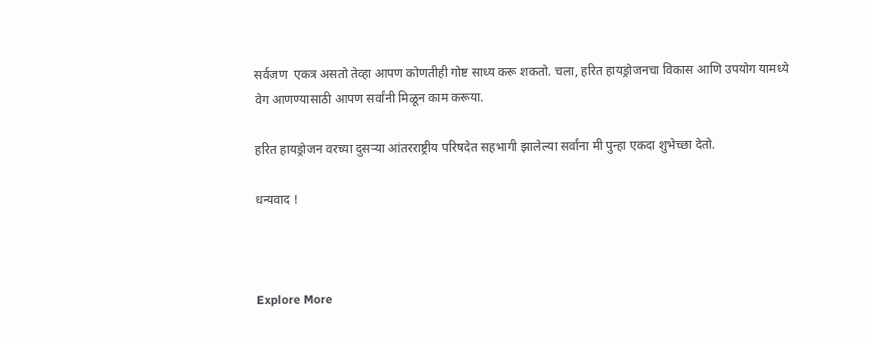सर्वजण  एकत्र असतो तेव्हा आपण कोणतीही गोष्ट साध्य करू शकतो. चला, हरित हायड्रोजनचा विकास आणि उपयोग यामध्ये वेग आणण्यासाठी आपण सर्वांनी मिळून काम करूया.

हरित हायड्रोजन वरच्या दुसऱ्या आंतरराष्ट्रीय परिषदेत सहभागी झालेल्या सर्वांना मी पुन्हा एकदा शुभेच्छा देतो.

धन्यवाद !



Explore More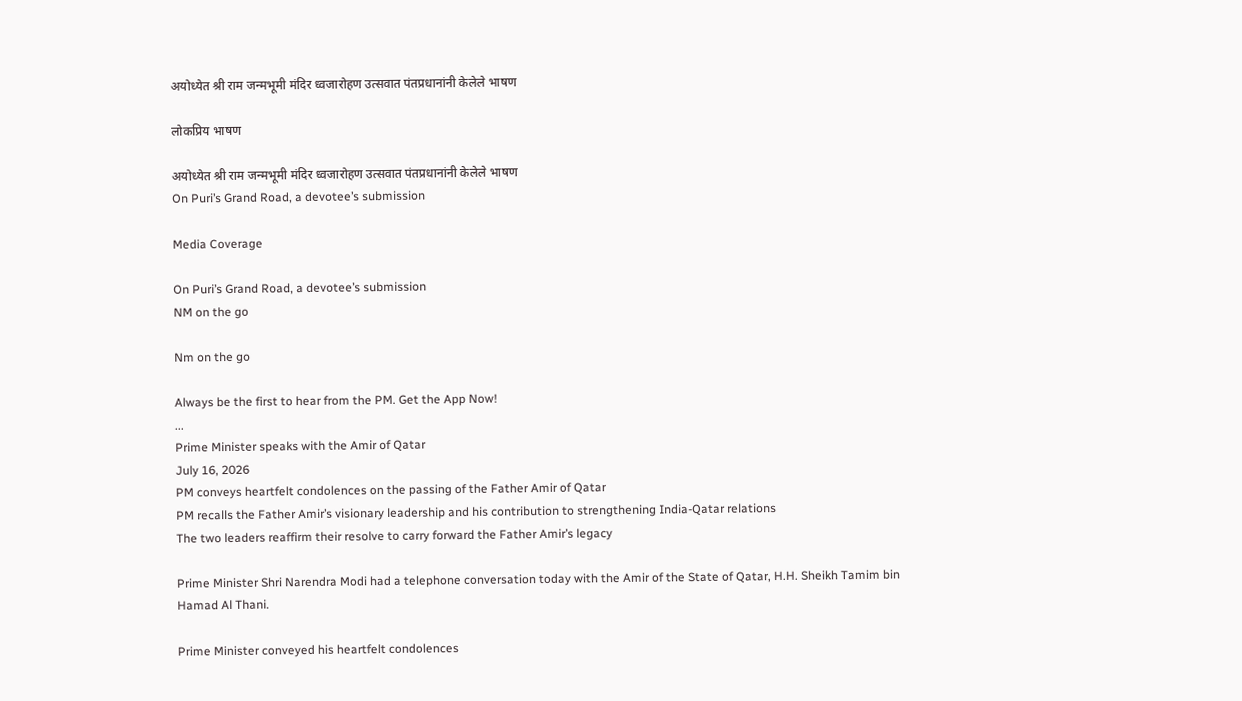अयोध्येत श्री राम जन्मभूमी मंदिर ध्वजारोहण उत्सवात पंतप्रधानांनी केलेले भाषण

लोकप्रिय भाषण

अयोध्येत श्री राम जन्मभूमी मंदिर ध्वजारोहण उत्सवात पंतप्रधानांनी केलेले भाषण
On Puri’s Grand Road, a devotee’s submission

Media Coverage

On Puri’s Grand Road, a devotee’s submission
NM on the go

Nm on the go

Always be the first to hear from the PM. Get the App Now!
...
Prime Minister speaks with the Amir of Qatar
July 16, 2026
PM conveys heartfelt condolences on the passing of the Father Amir of Qatar
PM recalls the Father Amir’s visionary leadership and his contribution to strengthening India-Qatar relations
The two leaders reaffirm their resolve to carry forward the Father Amir’s legacy

Prime Minister Shri Narendra Modi had a telephone conversation today with the Amir of the State of Qatar, H.H. Sheikh Tamim bin Hamad Al Thani.

Prime Minister conveyed his heartfelt condolences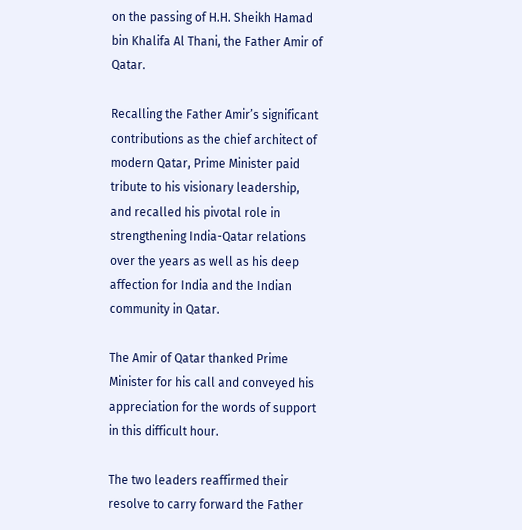on the passing of H.H. Sheikh Hamad bin Khalifa Al Thani, the Father Amir of Qatar.

Recalling the Father Amir’s significant contributions as the chief architect of modern Qatar, Prime Minister paid tribute to his visionary leadership, and recalled his pivotal role in strengthening India-Qatar relations over the years as well as his deep affection for India and the Indian community in Qatar.

The Amir of Qatar thanked Prime Minister for his call and conveyed his appreciation for the words of support in this difficult hour.

The two leaders reaffirmed their resolve to carry forward the Father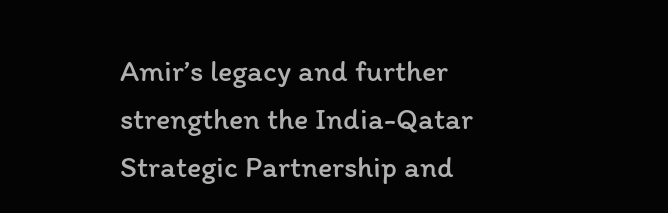Amir’s legacy and further strengthen the India-Qatar Strategic Partnership and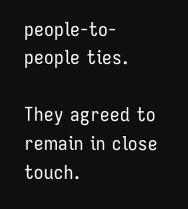people-to-people ties.

They agreed to remain in close touch.